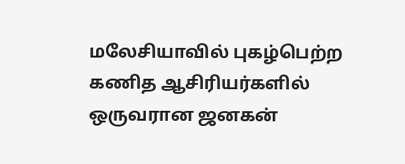மலேசியாவில் புகழ்பெற்ற கணித ஆசிரியர்களில் ஒருவரான ஜனகன்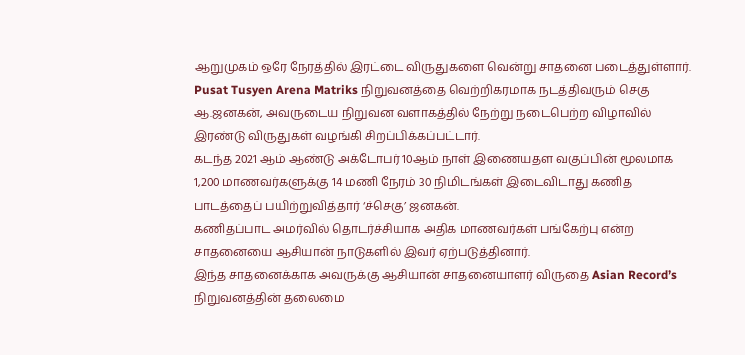ஆறுமுகம் ஒரே நேரத்தில் இரட்டை விருதுகளை வென்று சாதனை படைத்துள்ளார்.
Pusat Tusyen Arena Matriks நிறுவனத்தை வெற்றிகரமாக நடத்திவரும் செகு ஆ.ஜனகன், அவருடைய நிறுவன வளாகத்தில் நேற்று நடைபெற்ற விழாவில் இரண்டு விருதுகள் வழங்கி சிறப்பிக்கப்பட்டார்.
கடந்த 2021 ஆம் ஆண்டு அக்டோபர் 10ஆம் நாள் இணையதள வகுப்பின் மூலமாக 1,200 மாணவர்களுக்கு 14 மணி நேரம் 30 நிமிடங்கள் இடைவிடாது கணித பாடத்தைப் பயிற்றுவித்தார் ‘ச்செகு’ ஜனகன்.
கணிதப்பாட அமர்வில் தொடர்ச்சியாக அதிக மாணவர்கள் பங்கேற்பு என்ற சாதனையை ஆசியான் நாடுகளில் இவர் ஏற்படுத்தினார்.
இந்த சாதனைக்காக அவருக்கு ஆசியான் சாதனையாளர் விருதை Asian Record’s நிறுவனத்தின் தலைமை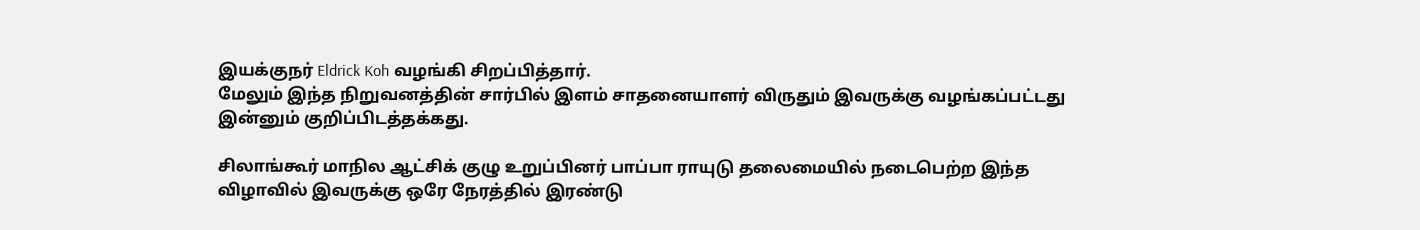இயக்குநர் Eldrick Koh வழங்கி சிறப்பித்தார்.
மேலும் இந்த நிறுவனத்தின் சார்பில் இளம் சாதனையாளர் விருதும் இவருக்கு வழங்கப்பட்டது இன்னும் குறிப்பிடத்தக்கது.

சிலாங்கூர் மாநில ஆட்சிக் குழு உறுப்பினர் பாப்பா ராயுடு தலைமையில் நடைபெற்ற இந்த விழாவில் இவருக்கு ஒரே நேரத்தில் இரண்டு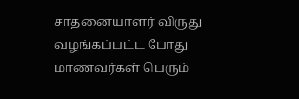சாதனையாளர் விருது வழங்கப்பட்ட போது மாணவர்கள் பெரும்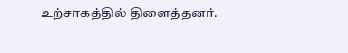உற்சாகத்தில் திளைத்தனர்.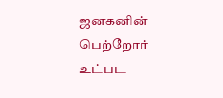ஜனகனின் பெற்றோர் உட்பட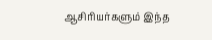ஆசிரியர்களும் இந்த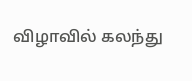விழாவில் கலந்து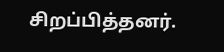சிறப்பித்தனர்.